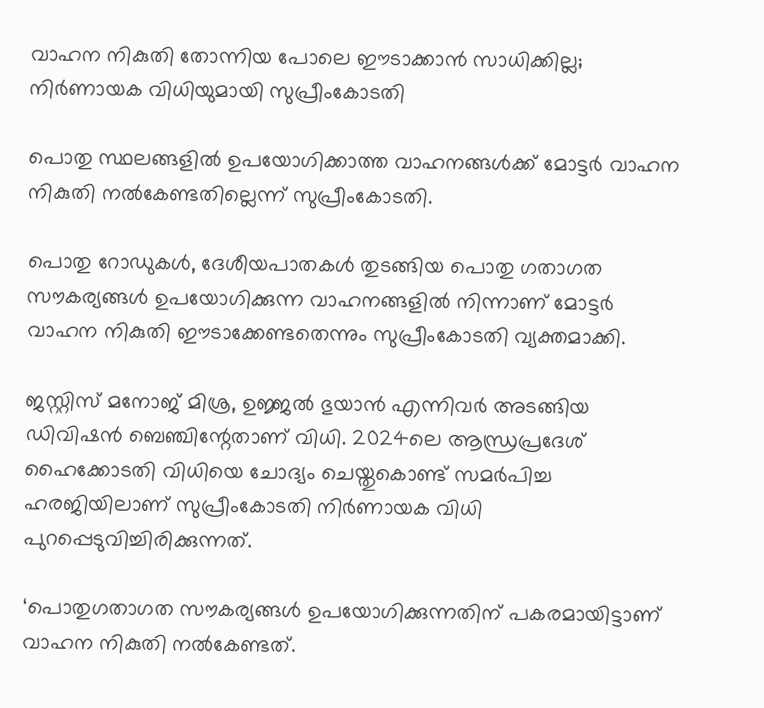വാഹന നികുതി തോന്നിയ പോലെ ഈടാക്കാൻ സാധിക്കില്ല; നിർണായക വിധിയുമായി സുപ്രീംകോടതി

പൊതു സ്ഥലങ്ങളില്‍ ഉപയോഗിക്കാത്ത വാഹനങ്ങള്‍ക്ക് മോട്ടര്‍ വാഹന നികുതി നല്‍കേണ്ടതില്ലെന്ന് സുപ്രീംകോടതി.

പൊതു റോഡുകള്‍, ദേശീയപാതകള്‍ തുടങ്ങിയ പൊതു ഗതാഗത സൗകര്യങ്ങള്‍ ഉപയോഗിക്കുന്ന വാഹനങ്ങളില്‍ നിന്നാണ് മോട്ടര്‍ വാഹന നികുതി ഈടാക്കേണ്ടതെന്നും സുപ്രീംകോടതി വ്യക്തമാക്കി.

ജസ്റ്റിസ് മനോജ് മിശ്ര, ഉജ്ജല്‍ ഭുയാന്‍ എന്നിവര്‍ അടങ്ങിയ ഡിവിഷന്‍ ബെഞ്ചിന്റേതാണ് വിധി. 2024ലെ ആന്ധ്രപ്രദേശ് ഹൈക്കോടതി വിധിയെ ചോദ്യം ചെയ്തുകൊണ്ട് സമര്‍പിച്ച ഹരജിയിലാണ് സുപ്രീംകോടതി നിര്‍ണായക വിധി പുറപ്പെടുവിച്ചിരിക്കുന്നത്.

‘പൊതുഗതാഗത സൗകര്യങ്ങള്‍ ഉപയോഗിക്കുന്നതിന് പകരമായിട്ടാണ് വാഹന നികുതി നല്‍കേണ്ടത്.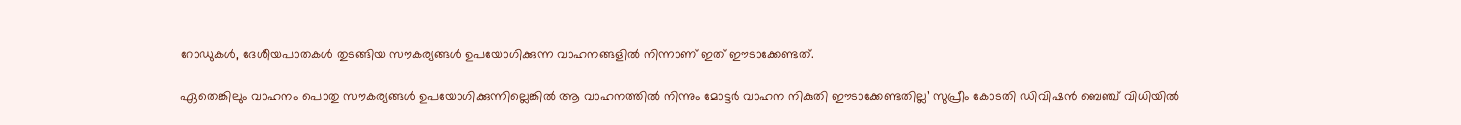റോഡുകള്‍, ദേശീയപാതകള്‍ തുടങ്ങിയ സൗകര്യങ്ങള്‍ ഉപയോഗിക്കുന്ന വാഹനങ്ങളില്‍ നിന്നാണ് ഇത് ഈടാക്കേണ്ടത്.

ഏതെങ്കിലും വാഹനം പൊതു സൗകര്യങ്ങള്‍ ഉപയോഗിക്കുന്നില്ലെങ്കില്‍ ആ വാഹനത്തില്‍ നിന്നും മോട്ടര്‍ വാഹന നികുതി ഈടാക്കേണ്ടതില്ല’ സുപ്രീം കോടതി ഡിവിഷന്‍ ബെഞ്ച് വിധിയില്‍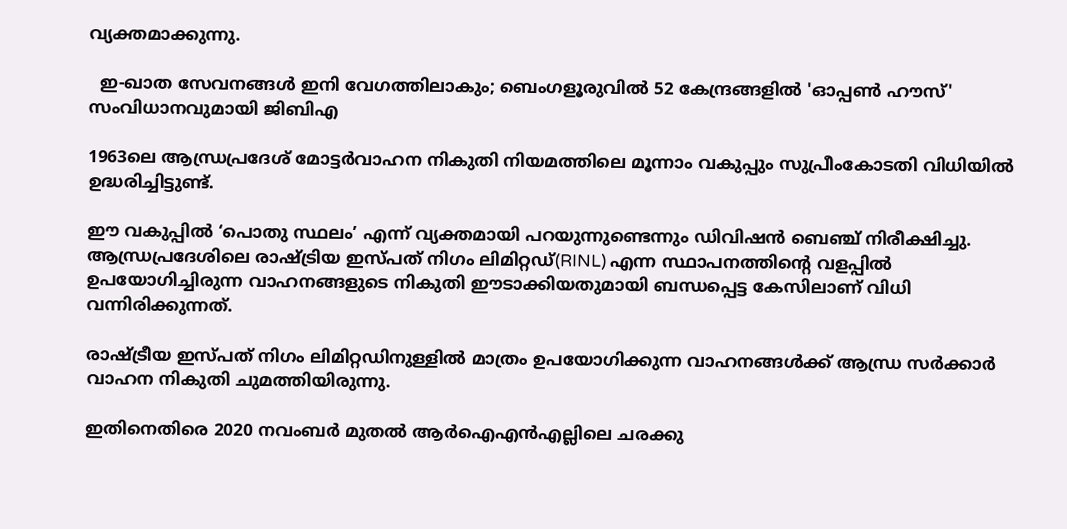വ്യക്തമാക്കുന്നു.

  ഇ-ഖാത സേവനങ്ങൾ ഇനി വേഗത്തിലാകും; ബെംഗളൂരുവിൽ 52 കേന്ദ്രങ്ങളിൽ 'ഓപ്പൺ ഹൗസ്' സംവിധാനവുമായി ജിബിഎ

1963ലെ ആന്ധ്രപ്രദേശ് മോട്ടര്‍വാഹന നികുതി നിയമത്തിലെ മൂന്നാം വകുപ്പും സുപ്രീംകോടതി വിധിയില്‍ ഉദ്ധരിച്ചിട്ടുണ്ട്.

ഈ വകുപ്പില്‍ ‘പൊതു സ്ഥലം’ എന്ന് വ്യക്തമായി പറയുന്നുണ്ടെന്നും ഡിവിഷന്‍ ബെഞ്ച് നിരീക്ഷിച്ചു. ആന്ധ്രപ്രദേശിലെ രാഷ്ട്രിയ ഇസ്പത് നിഗം ലിമിറ്റഡ്(RINL) എന്ന സ്ഥാപനത്തിന്റെ വളപ്പില്‍ ഉപയോഗിച്ചിരുന്ന വാഹനങ്ങളുടെ നികുതി ഈടാക്കിയതുമായി ബന്ധപ്പെട്ട കേസിലാണ് വിധി വന്നിരിക്കുന്നത്.

രാഷ്ട്രീയ ഇസ്പത് നിഗം ലിമിറ്റഡിനുള്ളില്‍ മാത്രം ഉപയോഗിക്കുന്ന വാഹനങ്ങള്‍ക്ക് ആന്ധ്ര സര്‍ക്കാര്‍ വാഹന നികുതി ചുമത്തിയിരുന്നു.

ഇതിനെതിരെ 2020 നവംബര്‍ മുതല്‍ ആര്‍ഐഎന്‍എല്ലിലെ ചരക്കു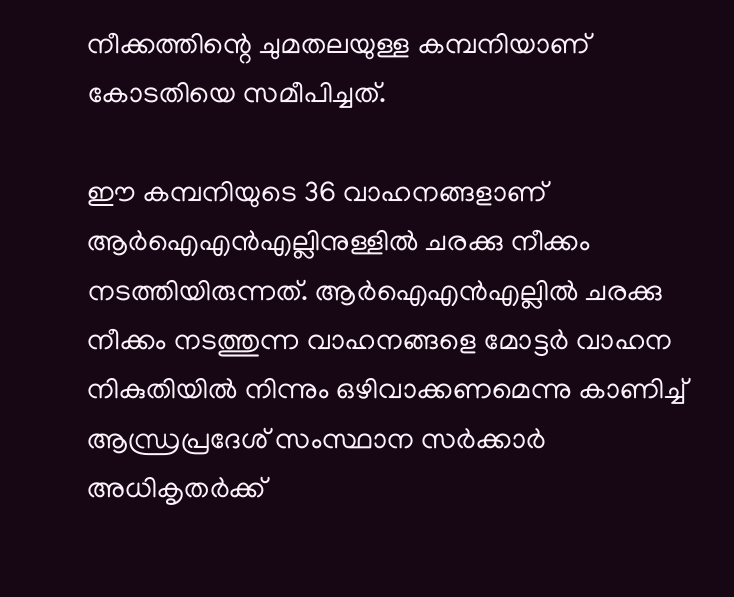നീക്കത്തിന്റെ ചുമതലയുള്ള കമ്പനിയാണ് കോടതിയെ സമീപിച്ചത്.

ഈ കമ്പനിയുടെ 36 വാഹനങ്ങളാണ് ആര്‍ഐഎന്‍എല്ലിനുള്ളില്‍ ചരക്കു നീക്കം നടത്തിയിരുന്നത്. ആര്‍ഐഎന്‍എല്ലില്‍ ചരക്കു നീക്കം നടത്തുന്ന വാഹനങ്ങളെ മോട്ടര്‍ വാഹന നികുതിയില്‍ നിന്നും ഒഴിവാക്കണമെന്നു കാണിച്ച് ആന്ധ്രപ്രദേശ് സംസ്ഥാന സര്‍ക്കാര്‍ അധികൃതര്‍ക്ക്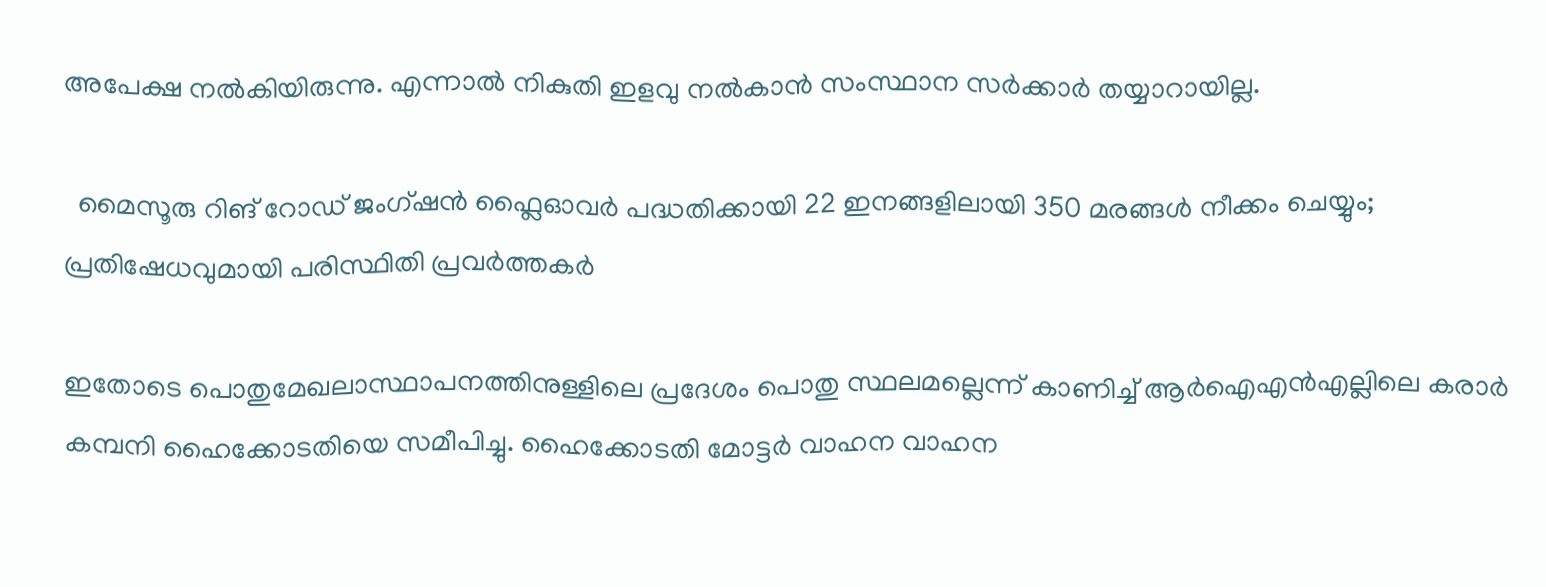അപേക്ഷ നല്‍കിയിരുന്നു. എന്നാല്‍ നികുതി ഇളവു നല്‍കാന്‍ സംസ്ഥാന സര്‍ക്കാര്‍ തയ്യാറായില്ല.

  മൈസൂരു റിങ് റോഡ് ജംഗ്ഷൻ ഫ്ലൈഓവർ പദ്ധതിക്കായി 22 ഇനങ്ങളിലായി 350 മരങ്ങൾ നീക്കം ചെയ്യും; പ്രതിഷേധവുമായി പരിസ്ഥിതി പ്രവർത്തകർ

ഇതോടെ പൊതുമേഖലാസ്ഥാപനത്തിനുള്ളിലെ പ്രദേശം പൊതു സ്ഥലമല്ലെന്ന് കാണിച്ച് ആര്‍ഐഎന്‍എല്ലിലെ കരാര്‍ കമ്പനി ഹൈക്കോടതിയെ സമീപിച്ചു. ഹൈക്കോടതി മോട്ടര്‍ വാഹന വാഹന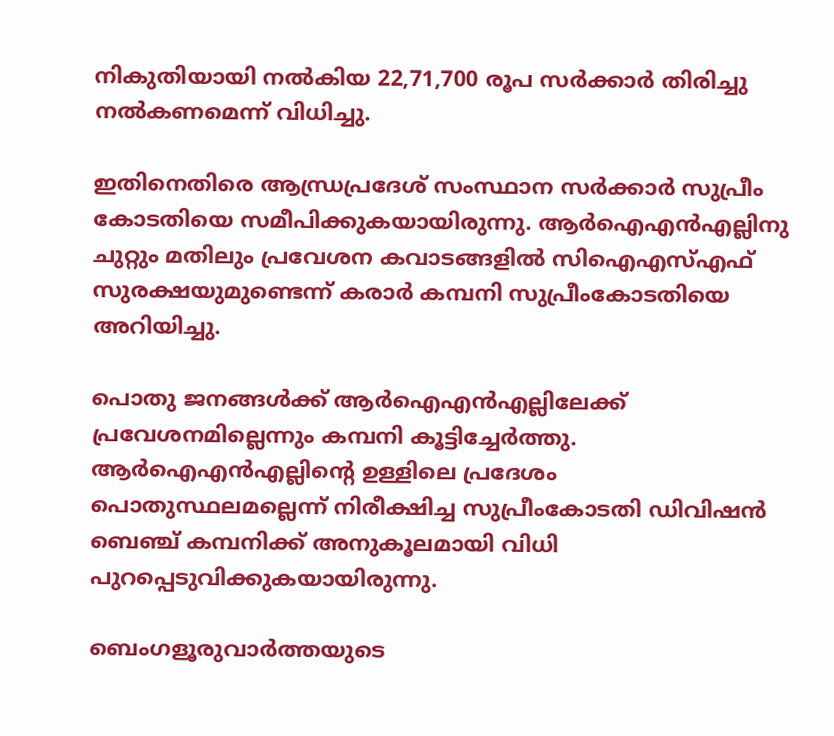നികുതിയായി നല്‍കിയ 22,71,700 രൂപ സര്‍ക്കാര്‍ തിരിച്ചു നല്‍കണമെന്ന് വിധിച്ചു.

ഇതിനെതിരെ ആന്ധ്രപ്രദേശ് സംസ്ഥാന സര്‍ക്കാര്‍ സുപ്രീം കോടതിയെ സമീപിക്കുകയായിരുന്നു. ആര്‍ഐഎന്‍എല്ലിനു ചുറ്റും മതിലും പ്രവേശന കവാടങ്ങളില്‍ സിഐഎസ്എഫ് സുരക്ഷയുമുണ്ടെന്ന് കരാര്‍ കമ്പനി സുപ്രീംകോടതിയെ അറിയിച്ചു.

പൊതു ജനങ്ങള്‍ക്ക് ആര്‍ഐഎന്‍എല്ലിലേക്ക് പ്രവേശനമില്ലെന്നും കമ്പനി കൂട്ടിച്ചേര്‍ത്തു. ആര്‍ഐഎന്‍എല്ലിന്റെ ഉള്ളിലെ പ്രദേശം പൊതുസ്ഥലമല്ലെന്ന് നിരീക്ഷിച്ച സുപ്രീംകോടതി ഡിവിഷന്‍ ബെഞ്ച് കമ്പനിക്ക് അനുകൂലമായി വിധി പുറപ്പെടുവിക്കുകയായിരുന്നു.

ബെംഗളൂരുവാർത്തയുടെ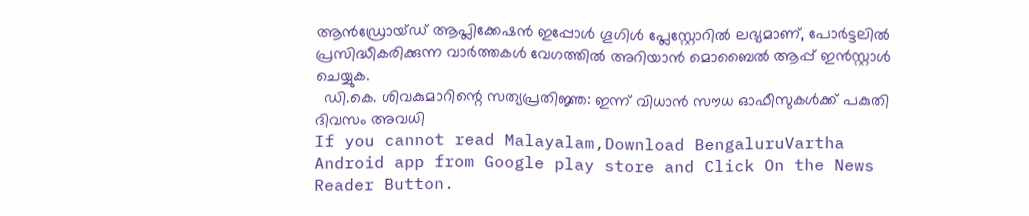ആൻഡ്രോയ്ഡ് ആപ്ലിക്കേഷൻ ഇപ്പോൾ ഗൂഗിൾ പ്ലേസ്റ്റോറിൽ ലഭ്യമാണ്, പോർട്ടലിൽ പ്രസിദ്ധീകരിക്കുന്ന വാർത്തകൾ വേഗത്തിൽ അറിയാൻ മൊബൈൽ ആപ്പ് ഇൻസ്റ്റാൾ ചെയ്യുക.
  ഡി.കെ. ശിവകുമാറിന്റെ സത്യപ്രതിജ്ഞ: ഇന്ന് വിധാൻ സൗധ ഓഫീസുകൾക്ക് പകുതി ദിവസം അവധി
If you cannot read Malayalam,Download BengaluruVartha Android app from Google play store and Click On the News Reader Button.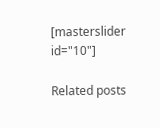[masterslider id="10"]

Related posts